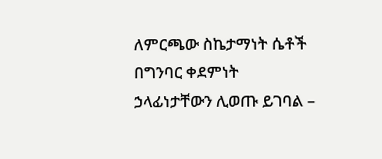ለምርጫው ስኬታማነት ሴቶች በግንባር ቀደምነት ኃላፊነታቸውን ሊወጡ ይገባል –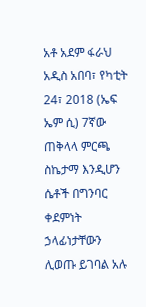አቶ አደም ፋራህ
አዲስ አበባ፣ የካቲት 24፣ 2018 (ኤፍ ኤም ሲ) 7ኛው ጠቅላላ ምርጫ ስኬታማ እንዲሆን ሴቶች በግንባር ቀደምነት ኃላፊነታቸውን ሊወጡ ይገባል አሉ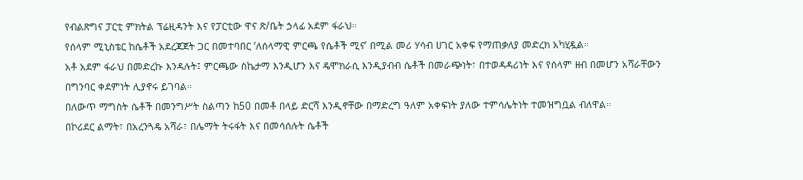የብልጽግና ፓርቲ ምክትል ፕሬዚዳንት እና የፓርቲው ዋና ጽ/ቤት ኃላፊ አደም ፋራህ።
የሰላም ሚኒስቴር ከሴቶች አደረጃጀት ጋር በመተባበር ‘ለሰላማዊ ምርጫ የሴቶች ሚና’ በሚል መሪ ሃሳብ ሀገር አቀፍ የማጠቃለያ መድረክ አካሂዷል።
አቶ አደም ፋራህ በመድረኩ እንዳሉት፤ ምርጫው ስኬታማ እንዲሆን እና ዴሞክራሲ እንዲያብብ ሴቶች በመራጭነት፣ በተወዳዳሪነት እና የሰላም ዘብ በመሆን አሻራቸውን በግንባር ቀደምነት ሊያኖሩ ይገባል።
በለውጥ ማግስት ሴቶች በመንግሥት ስልጣን ከ50 በመቶ በላይ ድርሻ እንዲኖቸው በማድረግ ዓለም አቀፍነት ያለው ተምሳሌትነት ተመዝግቧል ብለዋል።
በኮሪደር ልማት፣ በአረንጓዴ አሻራ፣ በሌማት ትሩፋት እና በመሳሰሉት ሴቶች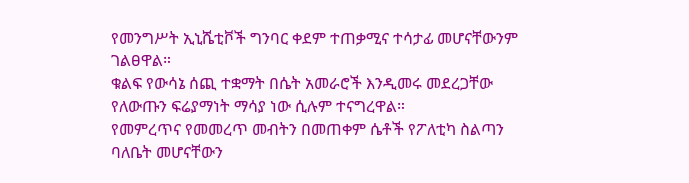የመንግሥት ኢኒሼቲቮች ግንባር ቀደም ተጠቃሚና ተሳታፊ መሆናቸውንም ገልፀዋል።
ቁልፍ የውሳኔ ሰጪ ተቋማት በሴት አመራሮች እንዲመሩ መደረጋቸው የለውጡን ፍሬያማነት ማሳያ ነው ሲሉም ተናግረዋል።
የመምረጥና የመመረጥ መብትን በመጠቀም ሴቶች የፖለቲካ ስልጣን ባለቤት መሆናቸውን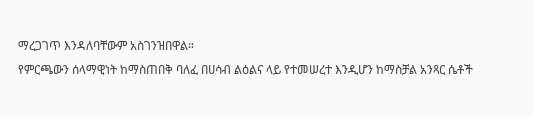ማረጋገጥ እንዳለባቸውም አስገንዝበዋል።
የምርጫውን ሰላማዊነት ከማስጠበቅ ባለፈ በሀሳብ ልዕልና ላይ የተመሠረተ እንዲሆን ከማስቻል አንጻር ሴቶች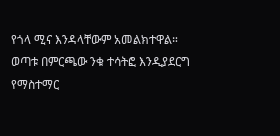የጎላ ሚና እንዳላቸውም አመልክተዋል።
ወጣቱ በምርጫው ንቁ ተሳትፎ እንዲያደርግ የማስተማር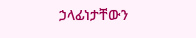ኃላፊነታቸውን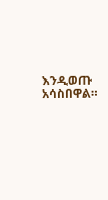እንዲወጡ አሳስበዋል።